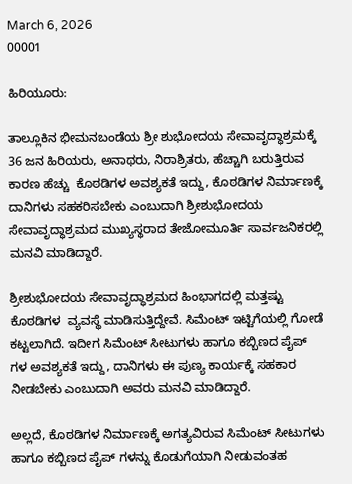March 6, 2026
00001

ಹಿರಿಯೂರು:

ತಾಲ್ಲೂಕಿನ ಭೀಮನಬಂಡೆಯ ಶ್ರೀ ಶುಭೋದಯ ಸೇವಾವೃದ್ಧಾಶ್ರಮಕ್ಕೆ 36 ಜನ ಹಿರಿಯರು, ಅನಾಥರು, ನಿರಾಶ್ರಿತರು, ಹೆಚ್ಚಾಗಿ ಬರುತ್ತಿರುವ ಕಾರಣ ಹೆಚ್ಚು  ಕೊಠಡಿಗಳ ಅವಶ್ಯಕತೆ ಇದ್ದು, ಕೊಠಡಿಗಳ ನಿರ್ಮಾಣಕ್ಕೆ ದಾನಿಗಳು ಸಹಕರಿಸಬೇಕು ಎಂಬುದಾಗಿ ಶ್ರೀಶುಭೋದಯ ಸೇವಾವೃದ್ಧಾಶ್ರಮದ ಮುಖ್ಯಸ್ಥರಾದ ತೇಜೋಮೂರ್ತಿ ಸಾರ್ವಜನಿಕರಲ್ಲಿ ಮನವಿ ಮಾಡಿದ್ದಾರೆ.

ಶ್ರೀಶುಭೋದಯ ಸೇವಾವೃದ್ಧಾಶ್ರಮದ ಹಿಂಭಾಗದಲ್ಲಿ ಮತ್ತಷ್ಟು ಕೊಠಡಿಗಳ  ವ್ಯವಸ್ಥೆ ಮಾಡಿಸುತ್ತಿದ್ದೇವೆ. ಸಿಮೆಂಟ್ ಇಟ್ಟಿಗೆಯಲ್ಲಿ ಗೋಡೆ ಕಟ್ಟಲಾಗಿದೆ. ಇದೀಗ ಸಿಮೆಂಟ್ ಸೀಟುಗಳು ಹಾಗೂ ಕಬ್ಬಿಣದ ಪೈಪ್ ಗಳ ಅವಶ್ಯಕತೆ ಇದ್ದು, ದಾನಿಗಳು ಈ ಪುಣ್ಯ ಕಾರ್ಯಕ್ಕೆ ಸಹಕಾರ ನೀಡಬೇಕು ಎಂಬುದಾಗಿ ಅವರು ಮನವಿ ಮಾಡಿದ್ದಾರೆ.

ಅಲ್ಲದೆ, ಕೊಠಡಿಗಳ ನಿರ್ಮಾಣಕ್ಕೆ ಅಗತ್ಯವಿರುವ ಸಿಮೆಂಟ್ ಸೀಟುಗಳು ಹಾಗೂ ಕಬ್ಬಿಣದ ಪೈಪ್ ಗಳನ್ನು ಕೊಡುಗೆಯಾಗಿ ನೀಡುವಂತಹ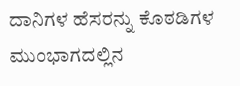ದಾನಿಗಳ ಹೆಸರನ್ನು ಕೊಠಡಿಗಳ ಮುಂಭಾಗದಲ್ಲಿನ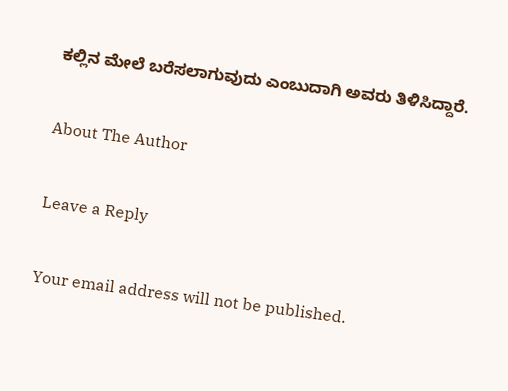ಕಲ್ಲಿನ ಮೇಲೆ ಬರೆಸಲಾಗುವುದು ಎಂಬುದಾಗಿ ಅವರು ತಿಳಿಸಿದ್ದಾರೆ.

About The Author

Leave a Reply

Your email address will not be published.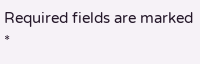Required fields are marked *